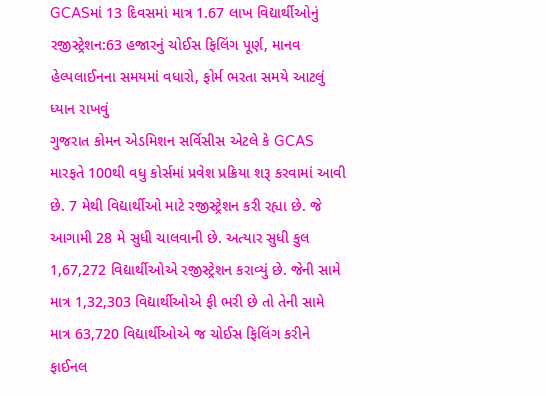GCASમાં 13 દિવસમાં માત્ર 1.67 લાખ વિદ્યાર્થીઓનું રજીસ્ટ્રેશન:63 હજારનું ચોઈસ ફિલિંગ પૂર્ણ, માનવ હેલ્પલાઈનના સમયમાં વધારો, ફોર્મ ભરતા સમયે આટલું ધ્યાન રાખવું
ગુજરાત કોમન એડમિશન સર્વિસીસ એટલે કે GCAS મારફતે 100થી વધુ કોર્સમાં પ્રવેશ પ્રક્રિયા શરૂ કરવામાં આવી છે. 7 મેથી વિદ્યાર્થીઓ માટે રજીસ્ટ્રેશન કરી રહ્યા છે. જે આગામી 28 મે સુધી ચાલવાની છે. અત્યાર સુધી કુલ 1,67,272 વિદ્યાર્થીઓએ રજીસ્ટ્રેશન કરાવ્યું છે. જેની સામે માત્ર 1,32,303 વિદ્યાર્થીઓએ ફી ભરી છે તો તેની સામે માત્ર 63,720 વિદ્યાર્થીઓએ જ ચોઈસ ફિલિંગ કરીને ફાઈનલ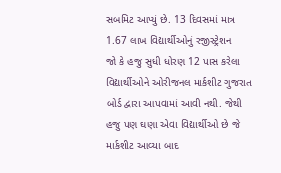સબમિટ આપ્યું છે. 13 દિવસમાં માત્ર 1.67 લાખ વિદ્યાર્થીઓનું રજીસ્ટ્રેશન
જો કે હજુ સુધી ધોરણ 12 પાસ કરેલા વિદ્યાર્થીઓને ઓરીજનલ માર્કશીટ ગુજરાત બોર્ડ દ્વારા આપવામાં આવી નથી. જેથી હજુ પણ ઘણા એવા વિદ્યાર્થીઓ છે જે માર્કશીટ આવ્યા બાદ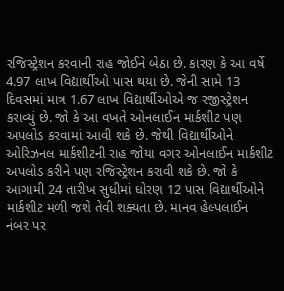રજિસ્ટ્રેશન કરવાની રાહ જોઈને બેઠા છે. કારણ કે આ વર્ષે 4.97 લાખ વિદ્યાર્થીઓ પાસ થયા છે. જેની સામે 13 દિવસમાં માત્ર 1.67 લાખ વિદ્યાર્થીઓએ જ રજીસ્ટ્રેશન કરાવ્યું છે. જો કે આ વખતે ઓનલાઈન માર્કશીટ પણ અપલોડ કરવામાં આવી શકે છે. જેથી વિદ્યાર્થીઓને ઓરિઝનલ માર્કશીટની રાહ જોયા વગર ઓનલાઈન માર્કશીટ અપલોડ કરીને પણ રજિસ્ટ્રેશન કરાવી શકે છે. જો કે આગામી 24 તારીખ સુધીમાં ધોરણ 12 પાસ વિદ્યાર્થીઓને માર્કશીટ મળી જશે તેવી શક્યતા છે. માનવ હેલ્પલાઈન નંબર પર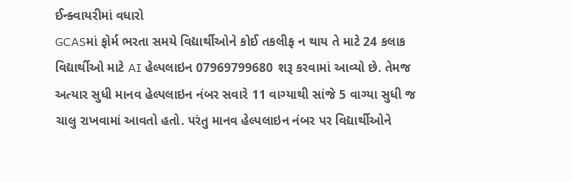ઈન્ક્વાયરીમાં વધારો
GCASમાં ફોર્મ ભરતા સમયે વિદ્યાર્થીઓને કોઈ તકલીફ ન થાય તે માટે 24 કલાક વિદ્યાર્થીઓ માટે AI હેલ્પલાઇન 07969799680 શરૂ કરવામાં આવ્યો છે. તેમજ અત્યાર સુધી માનવ હેલ્પલાઇન નંબર સવારે 11 વાગ્યાથી સાંજે 5 વાગ્યા સુધી જ ચાલુ રાખવામાં આવતો હતો. પરંતુ માનવ હેલ્પલાઇન નંબર પર વિદ્યાર્થીઓને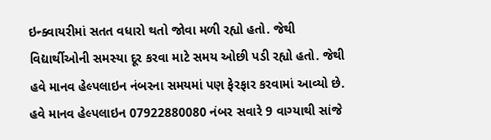ઇન્ક્વાયરીમાં સતત વધારો થતો જોવા મળી રહ્યો હતો. જેથી વિદ્યાર્થીઓની સમસ્યા દૂર કરવા માટે સમય ઓછી પડી રહ્યો હતો. જેથી હવે માનવ હેલ્પલાઇન નંબરના સમયમાં પણ ફેરફાર કરવામાં આવ્યો છે. હવે માનવ હેલ્પલાઇન 07922880080 નંબર સવારે 9 વાગ્યાથી સાંજે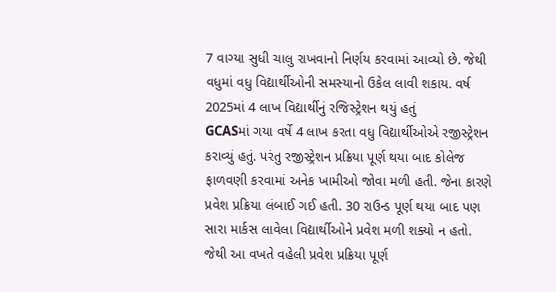7 વાગ્યા સુધી ચાલુ રાખવાનો નિર્ણય કરવામાં આવ્યો છે. જેથી વધુમાં વધુ વિદ્યાર્થીઓની સમસ્યાનો ઉકેલ લાવી શકાય. વર્ષ 2025માં 4 લાખ વિદ્યાર્થીનું રજિસ્ટ્રેશન થયું હતું
GCASમાં ગયા વર્ષે 4 લાખ કરતા વધુ વિદ્યાર્થીઓએ રજીસ્ટ્રેશન કરાવ્યું હતું. પરંતુ રજીસ્ટ્રેશન પ્રક્રિયા પૂર્ણ થયા બાદ કોલેજ ફાળવણી કરવામાં અનેક ખામીઓ જોવા મળી હતી. જેના કારણે પ્રવેશ પ્રક્રિયા લંબાઈ ગઈ હતી. 30 રાઉન્ડ પૂર્ણ થયા બાદ પણ સારા માર્કસ લાવેલા વિદ્યાર્થીઓને પ્રવેશ મળી શક્યો ન હતો. જેથી આ વખતે વહેલી પ્રવેશ પ્રક્રિયા પૂર્ણ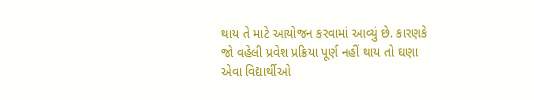થાય તે માટે આયોજન કરવામાં આવ્યું છે. કારણકે જો વહેલી પ્રવેશ પ્રક્રિયા પૂર્ણ નહીં થાય તો ઘણા એવા વિદ્યાર્થીઓ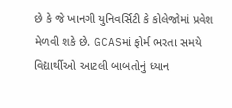છે કે જે ખાનગી યુનિવર્સિટી કે કોલેજોમાં પ્રવેશ મેળવી શકે છે. GCASમાં ફોર્મ ભરતા સમયે વિદ્યાર્થીઓ આટલી બાબતોનું ધ્યાન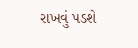રાખવું પડશે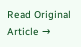Read Original Article →